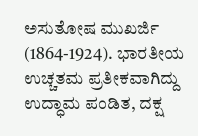ಅಸುತೋಷ ಮುಖರ್ಜಿ
(1864-1924). ಭಾರತೀಯ ಉಚ್ಚತಮ ಪ್ರತೀಕವಾಗಿದ್ದು ಉದ್ಧಾಮ ಪಂಡಿತ, ದಕ್ಷ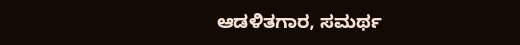ಆಡಳಿತಗಾರ, ಸಮರ್ಥ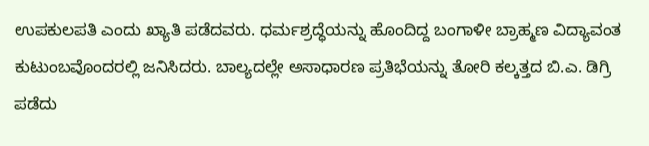ಉಪಕುಲಪತಿ ಎಂದು ಖ್ಯಾತಿ ಪಡೆದವರು. ಧರ್ಮಶ್ರದ್ಧೆಯನ್ನು ಹೊಂದಿದ್ದ ಬಂಗಾಳೀ ಬ್ರಾಹ್ಮಣ ವಿದ್ಯಾವಂತ ಕುಟುಂಬವೊಂದರಲ್ಲಿ ಜನಿಸಿದರು. ಬಾಲ್ಯದಲ್ಲೇ ಅಸಾಧಾರಣ ಪ್ರತಿಭೆಯನ್ನು ತೋರಿ ಕಲ್ಕತ್ತದ ಬಿ.ಎ. ಡಿಗ್ರಿ ಪಡೆದು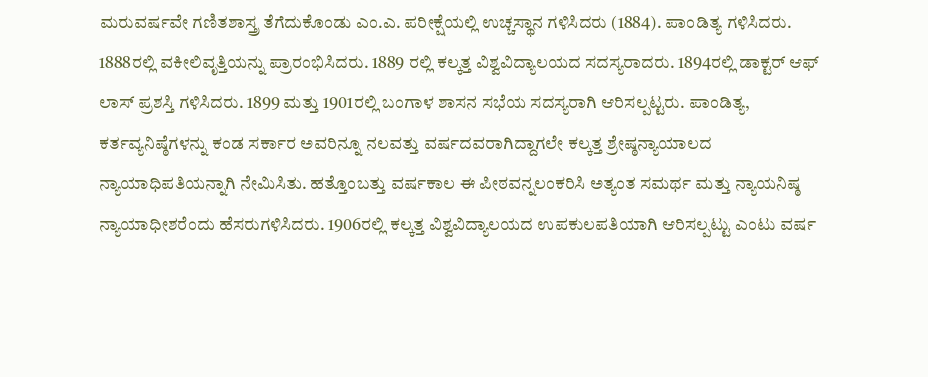ಮರುವರ್ಷವೇ ಗಣಿತಶಾಸ್ತ್ರ ತೆಗೆದುಕೊಂಡು ಎಂ.ಎ. ಪರೀಕ್ಷೆಯಲ್ಲಿ ಉಚ್ಚಸ್ಥಾನ ಗಳಿಸಿದರು (1884). ಪಾಂಡಿತ್ಯ ಗಳಿಸಿದರು. 1888ರಲ್ಲಿ ವಕೀಲಿವೃತ್ತಿಯನ್ನು ಪ್ರಾರಂಭಿಸಿದರು. 1889 ರಲ್ಲಿ ಕಲ್ಕತ್ತ ವಿಶ್ವವಿದ್ಯಾಲಯದ ಸದಸ್ಯರಾದರು. 1894ರಲ್ಲಿ ಡಾಕ್ಟರ್ ಆಫ್ ಲಾಸ್ ಪ್ರಶಸ್ತಿ ಗಳಿಸಿದರು. 1899 ಮತ್ತು 1901ರಲ್ಲಿ ಬಂಗಾಳ ಶಾಸನ ಸಭೆಯ ಸದಸ್ಯರಾಗಿ ಆರಿಸಲ್ಪಟ್ಟರು. ಪಾಂಡಿತ್ಯ, ಕರ್ತವ್ಯನಿಷ್ಠೆಗಳನ್ನು ಕಂಡ ಸರ್ಕಾರ ಅವರಿನ್ನೂ ನಲವತ್ತು ವರ್ಷದವರಾಗಿದ್ದಾಗಲೇ ಕಲ್ಕತ್ತ ಶ್ರೇಷ್ಠನ್ಯಾಯಾಲದ ನ್ಯಾಯಾಧಿಪತಿಯನ್ನಾಗಿ ನೇಮಿಸಿತು. ಹತ್ತೊಂಬತ್ತು ವರ್ಷಕಾಲ ಈ ಪೀಠವನ್ನಲಂಕರಿಸಿ ಅತ್ಯಂತ ಸಮರ್ಥ ಮತ್ತು ನ್ಯಾಯನಿಷ್ಠ ನ್ಯಾಯಾಧೀಶರೆಂದು ಹೆಸರುಗಳಿಸಿದರು. 1906ರಲ್ಲಿ ಕಲ್ಕತ್ತ ವಿಶ್ವವಿದ್ಯಾಲಯದ ಉಪಕುಲಪತಿಯಾಗಿ ಆರಿಸಲ್ಪಟ್ಟು ಎಂಟು ವರ್ಷ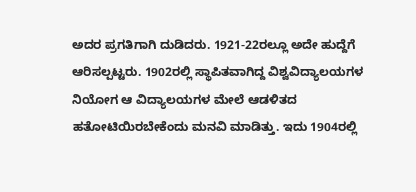ಅದರ ಪ್ರಗತಿಗಾಗಿ ದುಡಿದರು. 1921-22ರಲ್ಲೂ ಅದೇ ಹುದ್ದೆಗೆ ಆರಿಸಲ್ಪಟ್ಟರು. 1902ರಲ್ಲಿ ಸ್ಥಾಪಿತವಾಗಿದ್ದ ವಿಶ್ವವಿದ್ಯಾಲಯಗಳ ನಿಯೋಗ ಆ ವಿದ್ಯಾಲಯಗಳ ಮೇಲೆ ಆಡಳಿತದ ಹತೋಟಿಯಿರಬೇಕೆಂದು ಮನವಿ ಮಾಡಿತ್ತು. ಇದು 1904ರಲ್ಲಿ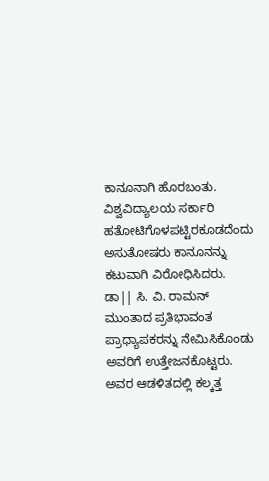ಕಾನೂನಾಗಿ ಹೊರಬಂತು. ವಿಶ್ವವಿದ್ಯಾಲಯ ಸರ್ಕಾರಿ ಹತೋಟಿಗೊಳಪಟ್ಟಿರಕೂಡದೆಂದು ಅಸುತೋಷರು ಕಾನೂನನ್ನು ಕಟುವಾಗಿ ವಿರೋಧಿಸಿದರು. ಡಾ|| ಸಿ. ವಿ. ರಾಮನ್ ಮುಂತಾದ ಪ್ರತಿಭಾವಂತ ಪ್ರಾಧ್ಯಾಪಕರನ್ನು ನೇಮಿಸಿಕೊಂಡು ಅವರಿಗೆ ಉತ್ತೇಜನಕೊಟ್ಟರು. ಅವರ ಆಡಳಿತದಲ್ಲಿ ಕಲ್ಕತ್ತ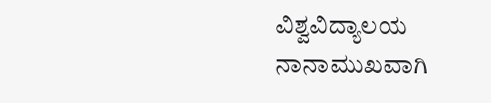ವಿಶ್ವವಿದ್ಯಾಲಯ ನಾನಾಮುಖವಾಗಿ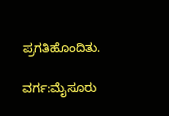ಪ್ರಗತಿಹೊಂದಿತು.

ವರ್ಗ:ಮೈಸೂರು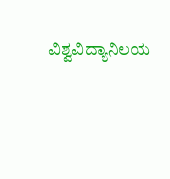ವಿಶ್ವವಿದ್ಯಾನಿಲಯ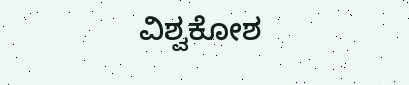ವಿಶ್ವಕೋಶ